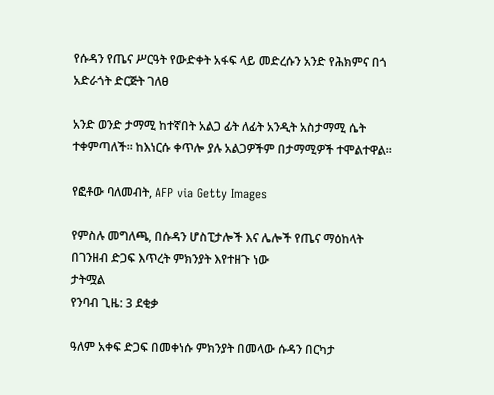የሱዳን የጤና ሥርዓት የውድቀት አፋፍ ላይ መድረሱን አንድ የሕክምና በጎ አድራጎት ድርጅት ገለፀ

አንድ ወንድ ታማሚ ከተኛበት አልጋ ፊት ለፊት አንዲት አስታማሚ ሴት ተቀምጣለች። ከእነርሱ ቀጥሎ ያሉ አልጋዎችም በታማሚዎች ተሞልተዋል።

የፎቶው ባለመብት, AFP via Getty Images

የምስሉ መግለጫ, በሱዳን ሆስፒታሎች እና ሌሎች የጤና ማዕከላት በገንዘብ ድጋፍ እጥረት ምክንያት እየተዘጉ ነው
ታትሟል
የንባብ ጊዜ: 3 ደቂቃ

ዓለም አቀፍ ድጋፍ በመቀነሱ ምክንያት በመላው ሱዳን በርካታ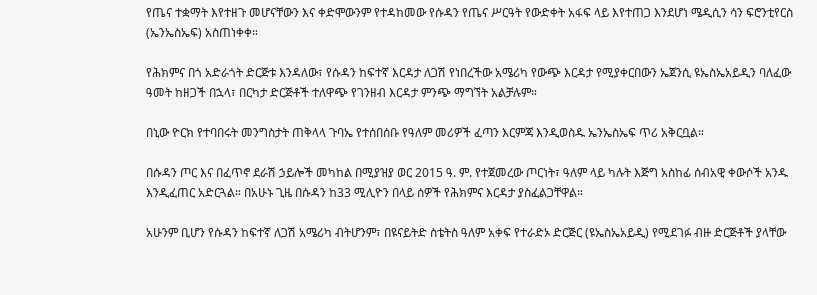የጤና ተቋማት እየተዘጉ መሆናቸውን እና ቀድሞውንም የተዳከመው የሱዳን የጤና ሥርዓት የውድቀት አፋፍ ላይ እየተጠጋ እንደሆነ ሜዲሲን ሳን ፍሮንቲየርስ (ኤንኤስኤፍ) አስጠነቀቀ።

የሕክምና በጎ አድራጎት ድርጅቱ እንዳለው፣ የሱዳን ከፍተኛ እርዳታ ለጋሽ የነበረችው አሜሪካ የውጭ እርዳታ የሚያቀርበውን ኤጀንሲ ዩኤስኤአይዲን ባለፈው ዓመት ከዘጋች በኋላ፣ በርካታ ድርጅቶች ተለዋጭ የገንዘብ እርዳታ ምንጭ ማግኘት አልቻሉም።

በኒው ዮርክ የተባበሩት መንግስታት ጠቅላላ ጉባኤ የተሰበሰቡ የዓለም መሪዎች ፈጣን እርምጃ እንዲወስዱ ኤንኤስኤፍ ጥሪ አቅርቧል።

በሱዳን ጦር እና በፈጥኖ ደራሽ ኃይሎች መካከል በሚያዝያ ወር 2015 ዓ. ም. የተጀመረው ጦርነት፣ ዓለም ላይ ካሉት እጅግ አስከፊ ሰብአዊ ቀውሶች አንዱ እንዲፈጠር አድርጓል። በአሁኑ ጊዜ በሱዳን ከ33 ሚሊዮን በላይ ሰዎች የሕክምና እርዳታ ያስፈልጋቸዋል።

አሁንም ቢሆን የሱዳን ከፍተኛ ለጋሽ አሜሪካ ብትሆንም፣ በዩናይትድ ስቴትስ ዓለም አቀፍ የተራድኦ ድርጅር (ዩኤስኤአይዲ) የሚደገፉ ብዙ ድርጅቶች ያላቸው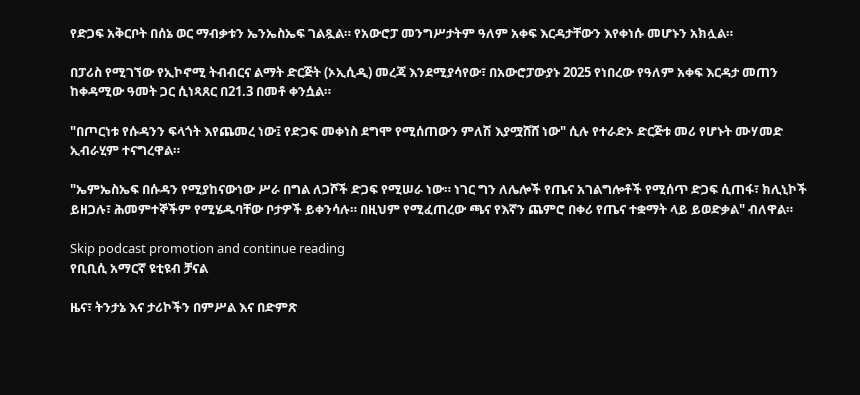የድጋፍ አቅርቦት በሰኔ ወር ማብቃቱን ኤንኤስኤፍ ገልጿል። የአውሮፓ መንግሥታትም ዓለም አቀፍ እርዳታቸውን እየቀነሱ መሆኑን አክሏል።

በፓሪስ የሚገኘው የኢኮኖሚ ትብብርና ልማት ድርጅት (ኦኢሲዲ) መረጃ እንደሚያሳየው፣ በአውሮፓውያኑ 2025 የነበረው የዓለም አቀፍ እርዳታ መጠን ከቀዳሚው ዓመት ጋር ሲነጻጸር በ21.3 በመቶ ቀንሷል።

"በጦርነቱ የሱዳንን ፍላጎት እየጨመረ ነው፤ የድጋፍ መቀነስ ደግሞ የሚሰጠውን ምለሽ እያሟሸሸ ነው" ሲሉ የተራድኦ ድርጅቱ መሪ የሆኑት ሙሃመድ ኢብራሂም ተናግረዋል።

"ኤምኤስኤፍ በሱዳን የሚያከናውነው ሥራ በግል ለጋሾች ድጋፍ የሚሠራ ነው። ነገር ግን ለሌሎች የጤና አገልግሎቶች የሚሰጥ ድጋፍ ሲጠፋ፣ ክሊኒኮች ይዘጋሉ፣ ሕመምተኞችም የሚሄዱባቸው ቦታዎች ይቀንሳሉ። በዚህም የሚፈጠረው ጫና የእኛን ጨምሮ በቀሪ የጤና ተቋማት ላይ ይወድቃል" ብለዋል።

Skip podcast promotion and continue reading
የቢቢሲ አማርኛ ዩቲዩብ ቻናል

ዜና፣ ትንታኔ እና ታሪኮችን በምሥል እና በድምጽ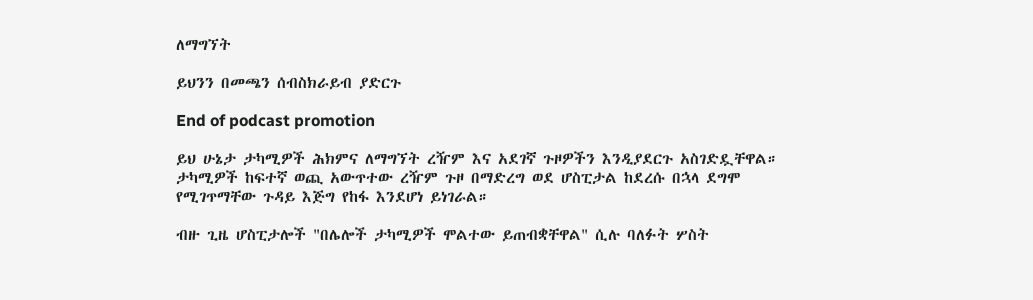ለማግኘት

ይህንን በመጫን ሰብስክራይብ ያድርጉ

End of podcast promotion

ይህ ሁኔታ ታካሚዎች ሕክምና ለማግኘት ረዥም እና አደገኛ ጉዞዎችን እንዲያደርጉ አስገድዷቸዋል። ታካሚዎች ከፍተኛ ወጪ አውጥተው ረዥም ጉዞ በማድረግ ወደ ሆስፒታል ከደረሱ በኋላ ደግሞ የሚገጥማቸው ጉዳይ እጅግ የከፋ እንደሆነ ይነገራል።

ብዙ ጊዜ ሆስፒታሎች "በሌሎች ታካሚዎች ሞልተው ይጠብቋቸዋል" ሲሉ ባለፉት ሦስት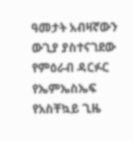ዓመታት አብዛኛውን ውጊያ ያስተናገደው የምዕራብ ዳርፉር የኤምኤስኤፍ የአስቸኳይ ጊዜ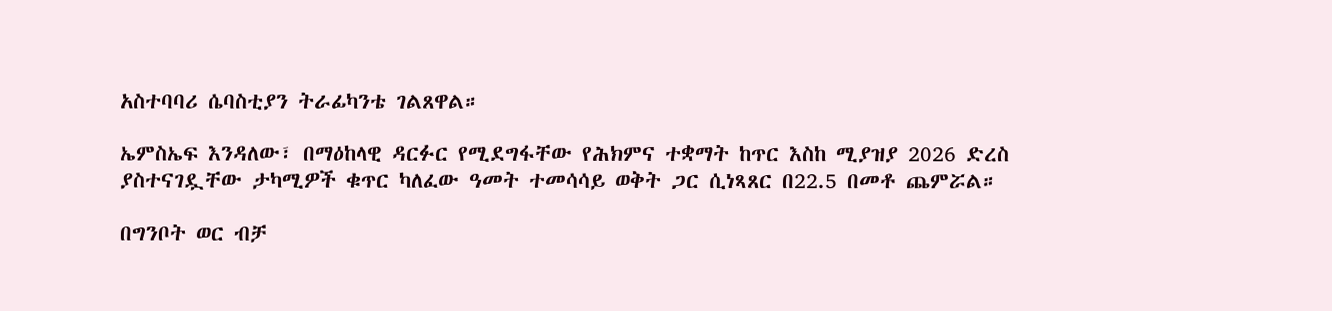አስተባባሪ ሴባስቲያን ትራፊካንቴ ገልጸዋል።

ኤምስኤፍ እንዳለው፣ በማዕከላዊ ዳርፉር የሚደግፋቸው የሕክምና ተቋማት ከጥር እስከ ሚያዝያ 2026 ድረስ ያስተናገዷቸው ታካሚዎች ቁጥር ካለፈው ዓመት ተመሳሳይ ወቅት ጋር ሲነጻጸር በ22.5 በመቶ ጨምሯል።

በግንቦት ወር ብቻ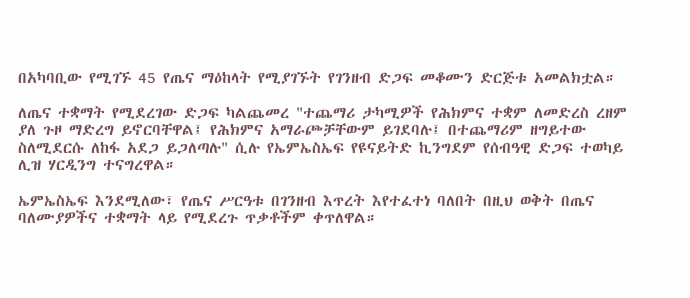በአካባቢው የሚገኙ 45 የጤና ማዕከላት የሚያገኙት የገንዘብ ድጋፍ መቆሙን ድርጅቱ አመልክቷል።

ለጤና ተቋማት የሚደረገው ድጋፍ ካልጨመረ "ተጨማሪ ታካሚዎች የሕክምና ተቋም ለመድረስ ረዘም ያለ ጉዞ ማድረግ ይኖርባቸዋል፤ የሕክምና አማራጮቻቸውም ይገደባሉ፤ በተጨማሪም ዘግይተው ስለሚደርሱ ለከፋ አደጋ ይጋለጣሉ" ሲሉ የኤምኤስኤፍ የዩናይትድ ኪንግደም የሰብዓዊ ድጋፍ ተወካይ ሊዝ ሃርዲንግ ተናግረዋል።

ኤምኤስኤፍ እንደሚለው፣ የጤና ሥርዓቱ በገንዘብ እጥረት እየተፈተነ ባለበት በዚህ ወቅት በጤና ባለሙያዎችና ተቋማት ላይ የሚደረጉ ጥቃቶችም ቀጥለዋል።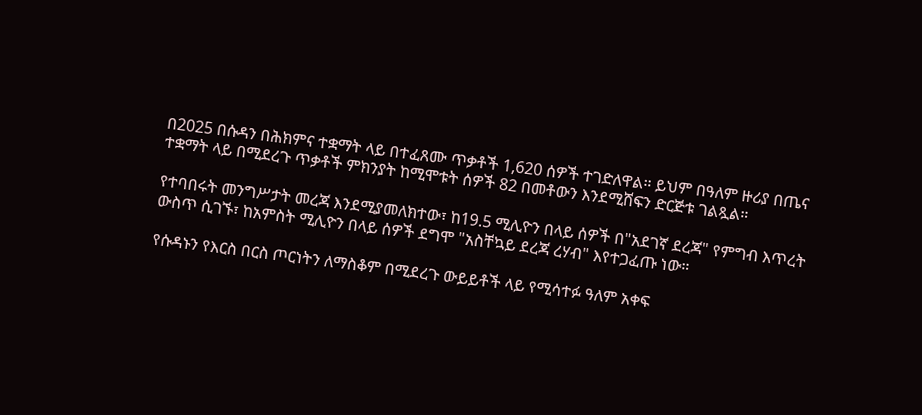በ2025 በሱዳን በሕክምና ተቋማት ላይ በተፈጸሙ ጥቃቶች 1,620 ሰዎች ተገድለዋል። ይህም በዓለም ዙሪያ በጤና ተቋማት ላይ በሚደረጉ ጥቃቶች ምክንያት ከሚሞቱት ሰዎች 82 በመቶውን እንደሚሸፍን ድርጅቱ ገልጿል።

የተባበሩት መንግሥታት መረጃ እንደሚያመለክተው፣ ከ19.5 ሚሊዮን በላይ ሰዎች በ"አደገኛ ደረጃ" የምግብ እጥረት ውስጥ ሲገኙ፣ ከአምስት ሚሊዮን በላይ ሰዎች ደግሞ "አስቸኳይ ደረጃ ረሃብ" እየተጋፈጡ ነው።

የሱዳኑን የእርስ በርስ ጦርነትን ለማስቆም በሚደረጉ ውይይቶች ላይ የሚሳተፉ ዓለም አቀፍ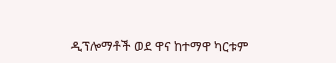ዲፕሎማቶች ወደ ዋና ከተማዋ ካርቱም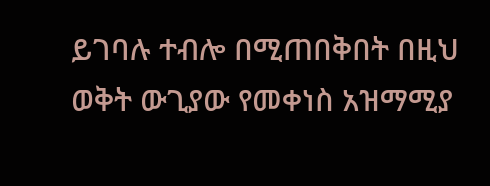ይገባሉ ተብሎ በሚጠበቅበት በዚህ ወቅት ውጊያው የመቀነስ አዝማሚያ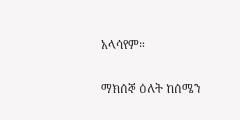አላሳየም።

ማክሰኞ ዕለት ከሰሜን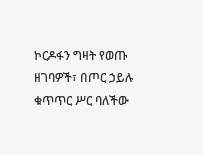ኮርዶፋን ግዛት የወጡ ዘገባዎች፣ በጦር ኃይሉ ቁጥጥር ሥር ባለችው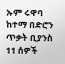ኡም ሩዋባ ከተማ በድሮን ጥቃት ቢያንስ 11 ሰዎች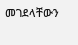መገደላቸውን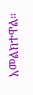አመልክተዋል።